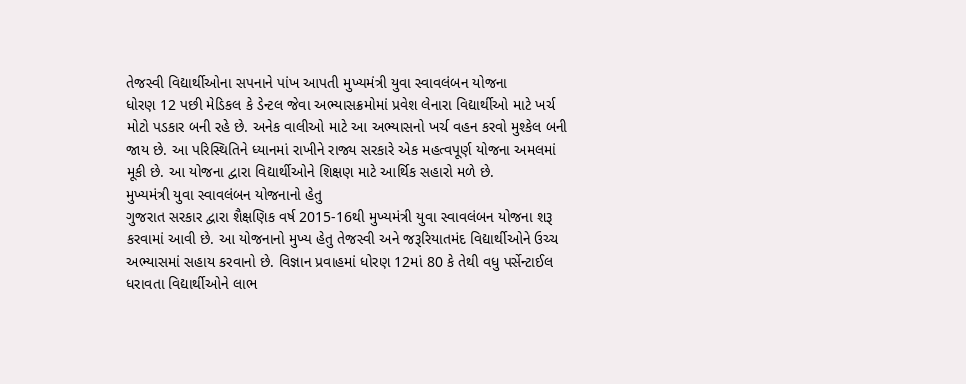તેજસ્વી વિદ્યાર્થીઓના સપનાને પાંખ આપતી મુખ્યમંત્રી યુવા સ્વાવલંબન યોજના
ધોરણ 12 પછી મેડિકલ કે ડેન્ટલ જેવા અભ્યાસક્રમોમાં પ્રવેશ લેનારા વિદ્યાર્થીઓ માટે ખર્ચ મોટો પડકાર બની રહે છે. અનેક વાલીઓ માટે આ અભ્યાસનો ખર્ચ વહન કરવો મુશ્કેલ બની જાય છે. આ પરિસ્થિતિને ધ્યાનમાં રાખીને રાજ્ય સરકારે એક મહત્વપૂર્ણ યોજના અમલમાં મૂકી છે. આ યોજના દ્વારા વિદ્યાર્થીઓને શિક્ષણ માટે આર્થિક સહારો મળે છે.
મુખ્યમંત્રી યુવા સ્વાવલંબન યોજનાનો હેતુ
ગુજરાત સરકાર દ્વારા શૈક્ષણિક વર્ષ 2015-16થી મુખ્યમંત્રી યુવા સ્વાવલંબન યોજના શરૂ કરવામાં આવી છે. આ યોજનાનો મુખ્ય હેતુ તેજસ્વી અને જરૂરિયાતમંદ વિદ્યાર્થીઓને ઉચ્ચ અભ્યાસમાં સહાય કરવાનો છે. વિજ્ઞાન પ્રવાહમાં ધોરણ 12માં 80 કે તેથી વધુ પર્સેન્ટાઈલ ધરાવતા વિદ્યાર્થીઓને લાભ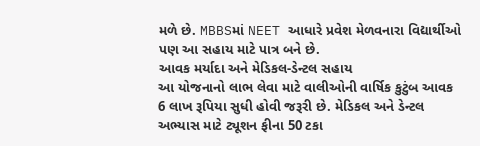મળે છે. MBBSમાં NEET આધારે પ્રવેશ મેળવનારા વિદ્યાર્થીઓ પણ આ સહાય માટે પાત્ર બને છે.
આવક મર્યાદા અને મેડિકલ-ડેન્ટલ સહાય
આ યોજનાનો લાભ લેવા માટે વાલીઓની વાર્ષિક કુટુંબ આવક 6 લાખ રૂપિયા સુધી હોવી જરૂરી છે. મેડિકલ અને ડેન્ટલ અભ્યાસ માટે ટ્યૂશન ફીના 50 ટકા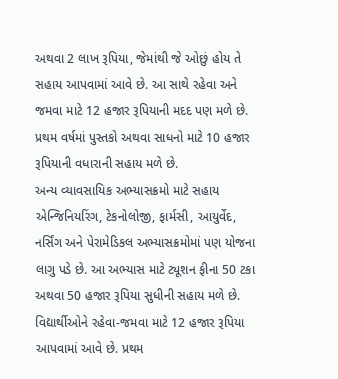અથવા 2 લાખ રૂપિયા, જેમાંથી જે ઓછું હોય તે સહાય આપવામાં આવે છે. આ સાથે રહેવા અને જમવા માટે 12 હજાર રૂપિયાની મદદ પણ મળે છે. પ્રથમ વર્ષમાં પુસ્તકો અથવા સાધનો માટે 10 હજાર રૂપિયાની વધારાની સહાય મળે છે.
અન્ય વ્યાવસાયિક અભ્યાસક્રમો માટે સહાય
એન્જિનિયરિંગ, ટેકનોલોજી, ફાર્મસી, આયુર્વેદ, નર્સિંગ અને પેરામેડિકલ અભ્યાસક્રમોમાં પણ યોજના લાગુ પડે છે. આ અભ્યાસ માટે ટ્યૂશન ફીના 50 ટકા અથવા 50 હજાર રૂપિયા સુધીની સહાય મળે છે. વિદ્યાર્થીઓને રહેવા-જમવા માટે 12 હજાર રૂપિયા આપવામાં આવે છે. પ્રથમ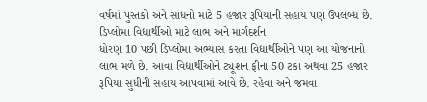વર્ષમાં પુસ્તકો અને સાધનો માટે 5 હજાર રૂપિયાની સહાય પણ ઉપલબ્ધ છે.
ડિપ્લોમા વિદ્યાર્થીઓ માટે લાભ અને માર્ગદર્શન
ધોરણ 10 પછી ડિપ્લોમા અભ્યાસ કરતા વિદ્યાર્થીઓને પણ આ યોજનાનો લાભ મળે છે. આવા વિદ્યાર્થીઓને ટ્યૂશન ફીના 50 ટકા અથવા 25 હજાર રૂપિયા સુધીની સહાય આપવામાં આવે છે. રહેવા અને જમવા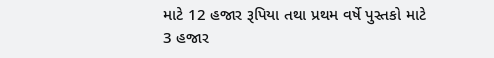માટે 12 હજાર રૂપિયા તથા પ્રથમ વર્ષે પુસ્તકો માટે 3 હજાર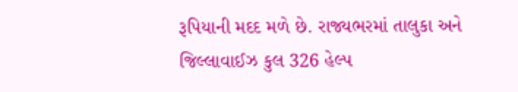રૂપિયાની મદદ મળે છે. રાજ્યભરમાં તાલુકા અને જિલ્લાવાઈઝ કુલ 326 હેલ્પ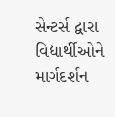સેન્ટર્સ દ્વારા વિદ્યાર્થીઓને માર્ગદર્શન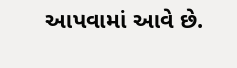આપવામાં આવે છે.